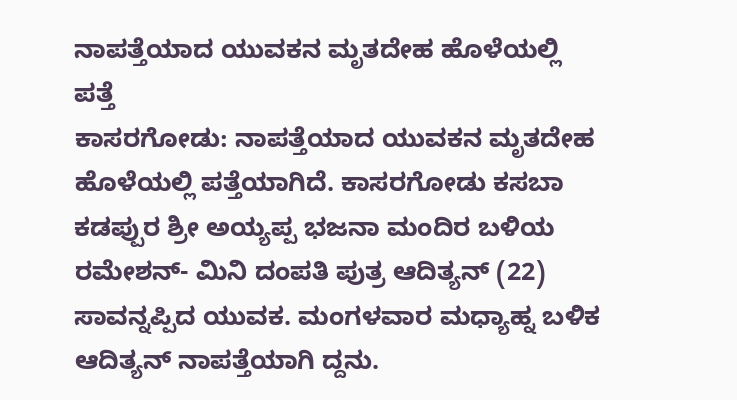ನಾಪತ್ತೆಯಾದ ಯುವಕನ ಮೃತದೇಹ ಹೊಳೆಯಲ್ಲಿ ಪತ್ತೆ
ಕಾಸರಗೋಡು: ನಾಪತ್ತೆಯಾದ ಯುವಕನ ಮೃತದೇಹ ಹೊಳೆಯಲ್ಲಿ ಪತ್ತೆಯಾಗಿದೆ. ಕಾಸರಗೋಡು ಕಸಬಾ ಕಡಪ್ಪುರ ಶ್ರೀ ಅಯ್ಯಪ್ಪ ಭಜನಾ ಮಂದಿರ ಬಳಿಯ ರಮೇಶನ್- ಮಿನಿ ದಂಪತಿ ಪುತ್ರ ಆದಿತ್ಯನ್ (22) ಸಾವನ್ನಪ್ಪಿದ ಯುವಕ. ಮಂಗಳವಾರ ಮಧ್ಯಾಹ್ನ ಬಳಿಕ ಆದಿತ್ಯನ್ ನಾಪತ್ತೆಯಾಗಿ ದ್ದನು.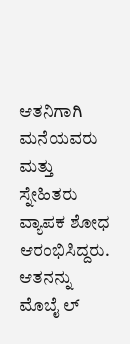ಆತನಿಗಾಗಿ ಮನೆಯವರು ಮತ್ತು ಸ್ನೇಹಿತರು ವ್ಯಾಪಕ ಶೋಧ ಆರಂಭಿಸಿದ್ದರು. ಆತನನ್ನು ಮೊಬೈ ಲ್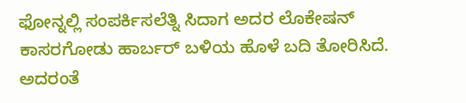ಫೋನ್ನಲ್ಲಿ ಸಂಪರ್ಕಿಸಲೆತ್ನಿ ಸಿದಾಗ ಅದರ ಲೊಕೇಷನ್ ಕಾಸರಗೋಡು ಹಾರ್ಬರ್ ಬಳಿಯ ಹೊಳೆ ಬದಿ ತೋರಿಸಿದೆ. ಅದರಂತೆ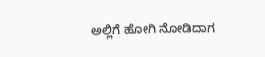ಅಲ್ಲಿಗೆ ಹೋಗಿ ನೋಡಿದಾಗ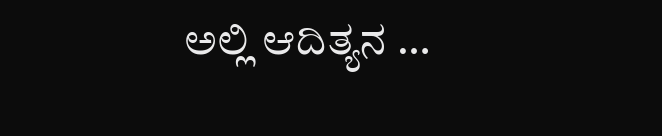ಅಲ್ಲಿ ಆದಿತ್ಯನ …